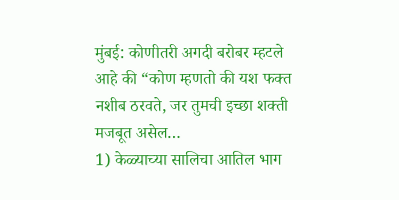मुंबई: कोणीतरी अगदी बरोबर म्हटले आहे की “कोण म्हणतो की यश फक्त नशीब ठरवते, जर तुमची इच्छा शक्ती मजबूत असेल…
1) केळ्याच्या सालिचा आतिल भाग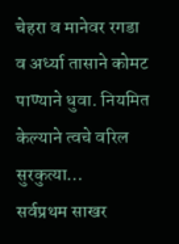चेहरा व मानेवर रगडा व अर्ध्या तासाने कोमट पाण्याने धुवा. नियमित केल्याने त्वचे वरिल सुरकुत्या…
सर्वप्रथम साखर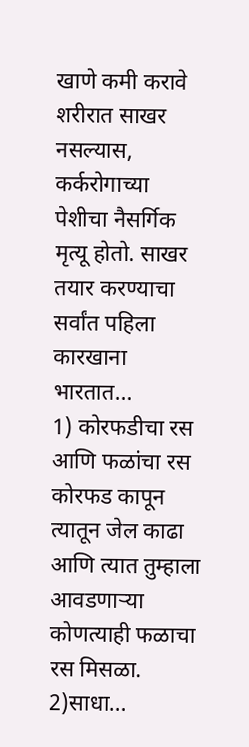खाणे कमी करावे शरीरात साखर नसल्यास, कर्करोगाच्या पेशीचा नैसर्गिक मृत्यू होतो. साखर तयार करण्याचा सर्वांत पहिला कारखाना भारतात…
1) कोरफडीचा रस आणि फळांचा रस कोरफड कापून त्यातून जेल काढा आणि त्यात तुम्हाला आवडणाऱ्या कोणत्याही फळाचा रस मिसळा. 2)साधा…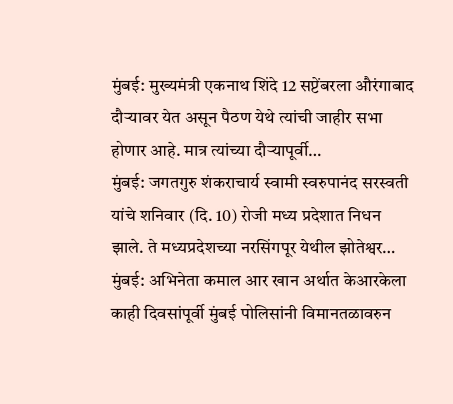मुंबई: मुख्यमंत्री एकनाथ शिंदे 12 सप्टेंबरला औरंगाबाद दौऱ्यावर येत असून पैठण येथे त्यांची जाहीर सभा होणार आहे. मात्र त्यांच्या दौऱ्यापूर्वी…
मुंबई: जगतगुरु शंकराचार्य स्वामी स्वरुपानंद सरस्वती यांचे शनिवार (दि. 10) रोजी मध्य प्रदेशात निधन झाले. ते मध्यप्रदेशच्या नरसिंगपूर येथील झोतेश्वर…
मुंबई: अभिनेता कमाल आर खान अर्थात केआरकेला काही दिवसांपूर्वी मुंबई पोलिसांनी विमानतळावरुन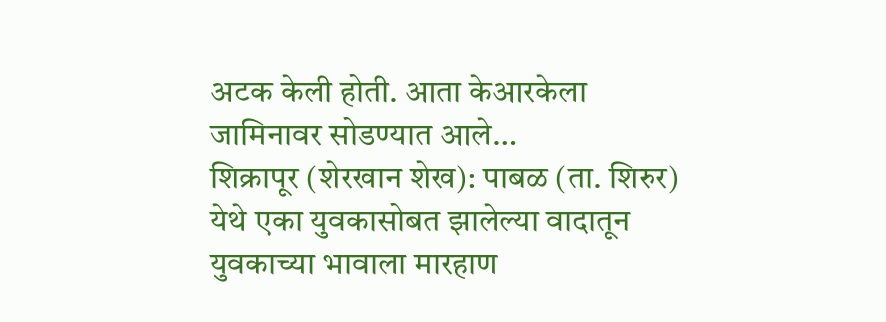अटक केली होती. आता केआरकेला जामिनावर सोडण्यात आले…
शिक्रापूर (शेरखान शेख): पाबळ (ता. शिरुर) येथे एका युवकासोबत झालेल्या वादातून युवकाच्या भावाला मारहाण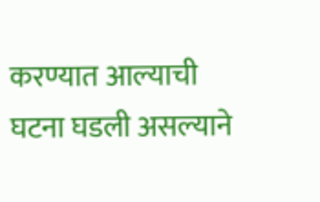करण्यात आल्याची घटना घडली असल्याने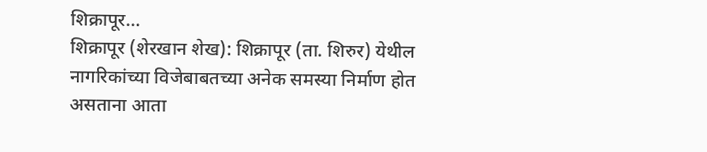शिक्रापूर…
शिक्रापूर (शेरखान शेख): शिक्रापूर (ता. शिरुर) येथील नागरिकांच्या विजेबाबतच्या अनेक समस्या निर्माण होत असताना आता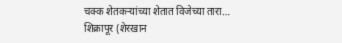चक्क शेतकऱ्यांच्या शेतात विजेच्या तारा…
शिक्रापूर (शेरखान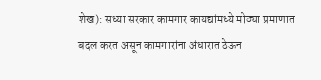शेख): सध्या सरकार कामगार कायद्यांमध्ये मोठ्या प्रमाणात बदल करत असून कामगारांना अंधारात ठेऊन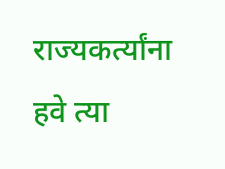राज्यकर्त्यांना हवे त्या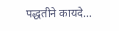पद्धतीने कायदे…